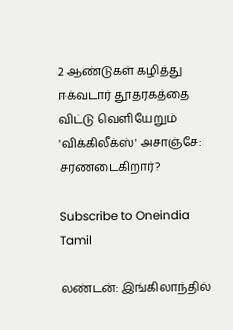2 ஆண்டுகள் கழித்து ஈக்வடார் தூதரகத்தை விட்டு வெளியேறும் 'விக்கிலீக்ஸ்' அசாஞ்சே: சரணடைகிறார்?

Subscribe to Oneindia Tamil

லண்டன்: இங்கிலாந்தில்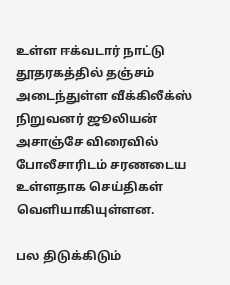உள்ள ஈக்வடார் நாட்டு தூதரகத்தில் தஞ்சம் அடைந்துள்ள வீக்கிலீக்ஸ் நிறுவனர் ஜூலியன் அசாஞ்சே விரைவில் போலீசாரிடம் சரணடைய உள்ளதாக செய்திகள் வெளியாகியுள்ளன.

பல திடுக்கிடும்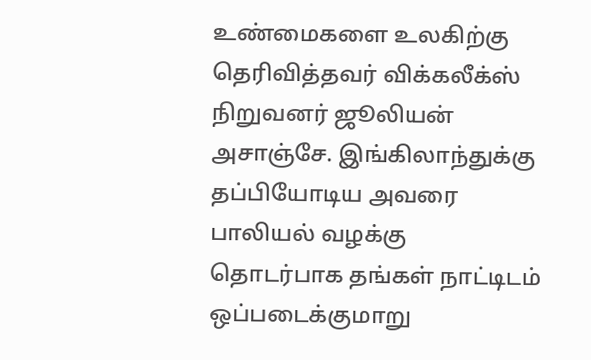உண்மைகளை உலகிற்கு தெரிவித்தவர் விக்கலீக்ஸ் நிறுவனர் ஜூலியன் அசாஞ்சே. இங்கிலாந்துக்கு தப்பியோடிய அவரை பாலியல் வழக்கு தொடர்பாக தங்கள் நாட்டிடம் ஒப்படைக்குமாறு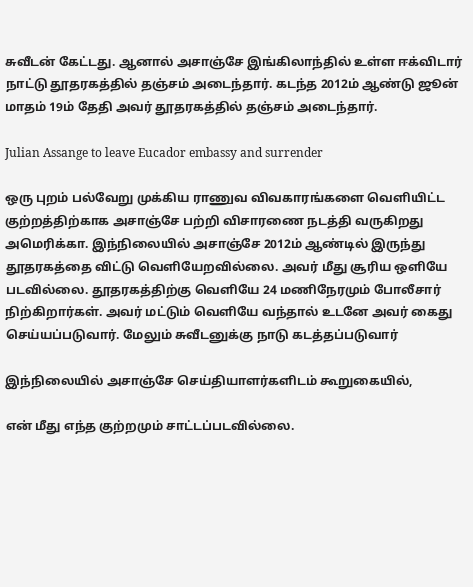சுவீடன் கேட்டது. ஆனால் அசாஞ்சே இங்கிலாந்தில் உள்ள ஈக்விடார் நாட்டு தூதரகத்தில் தஞ்சம் அடைந்தார். கடந்த 2012ம் ஆண்டு ஜூன் மாதம் 19ம் தேதி அவர் தூதரகத்தில் தஞ்சம் அடைந்தார்.

Julian Assange to leave Eucador embassy and surrender

ஒரு புறம் பல்வேறு முக்கிய ராணுவ விவகாரங்களை வெளியிட்ட குற்றத்திற்காக அசாஞ்சே பற்றி விசாரணை நடத்தி வருகிறது அமெரிக்கா. இந்நிலையில் அசாஞ்சே 2012ம் ஆண்டில் இருந்து தூதரகத்தை விட்டு வெளியேறவில்லை. அவர் மீது சூரிய ஒளியே படவில்லை. தூதரகத்திற்கு வெளியே 24 மணிநேரமும் போலீசார் நிற்கிறார்கள். அவர் மட்டும் வெளியே வந்தால் உடனே அவர் கைது செய்யப்படுவார். மேலும் சுவீடனுக்கு நாடு கடத்தப்படுவார்

இந்நிலையில் அசாஞ்சே செய்தியாளர்களிடம் கூறுகையில்,

என் மீது எந்த குற்றமும் சாட்டப்படவில்லை.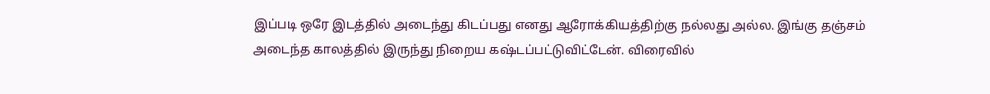இப்படி ஒரே இடத்தில் அடைந்து கிடப்பது எனது ஆரோக்கியத்திற்கு நல்லது அல்ல. இங்கு தஞ்சம் அடைந்த காலத்தில் இருந்து நிறைய கஷ்டப்பட்டுவிட்டேன். விரைவில்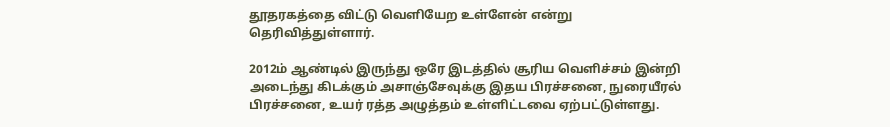தூதரகத்தை விட்டு வெளியேற உள்ளேன் என்று தெரிவித்துள்ளார்.

2012ம் ஆண்டில் இருந்து ஒரே இடத்தில் சூரிய வெளிச்சம் இன்றி அடைந்து கிடக்கும் அசாஞ்சேவுக்கு இதய பிரச்சனை, நுரையீரல் பிரச்சனை, உயர் ரத்த அழுத்தம் உள்ளிட்டவை ஏற்பட்டுள்ளது.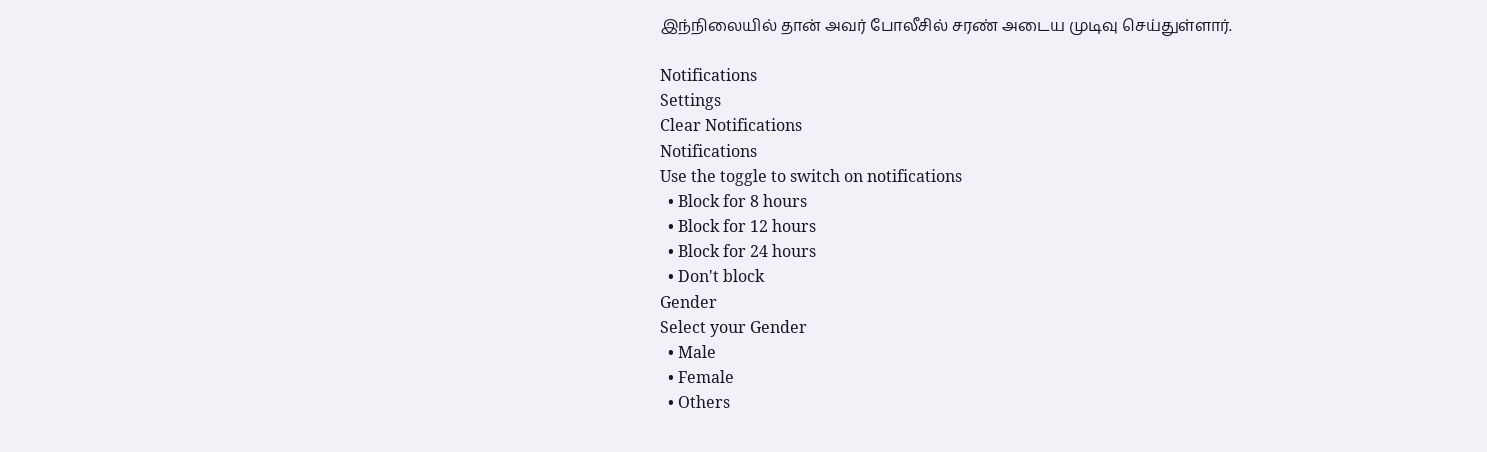இந்நிலையில் தான் அவர் போலீசில் சரண் அடைய முடிவு செய்துள்ளார்.

Notifications
Settings
Clear Notifications
Notifications
Use the toggle to switch on notifications
  • Block for 8 hours
  • Block for 12 hours
  • Block for 24 hours
  • Don't block
Gender
Select your Gender
  • Male
  • Female
  • Others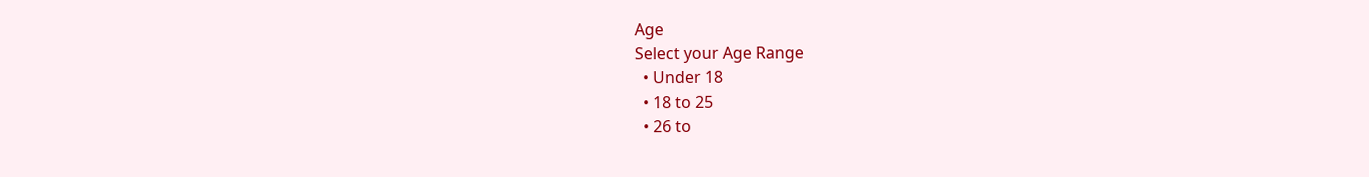Age
Select your Age Range
  • Under 18
  • 18 to 25
  • 26 to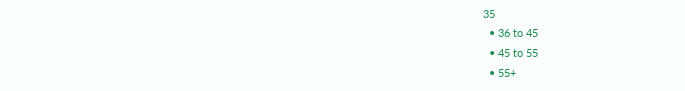35
  • 36 to 45
  • 45 to 55
  • 55+